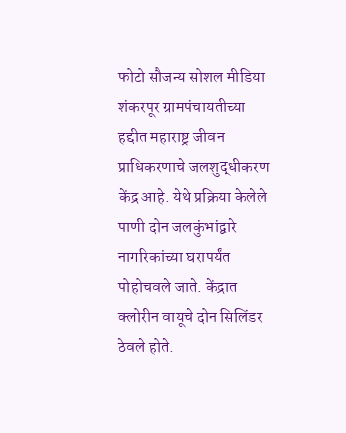फोटो सौजन्य सोशल मीडिया
शंकरपूर ग्रामपंचायतीच्या हद्दीत महाराष्ट्र जीवन प्राधिकरणाचे जलशुद्धीकरण केंद्र आहे. येथे प्रक्रिया केलेले पाणी दोन जलकुंभांद्वारे नागरिकांच्या घरापर्यंत पोहोचवले जाते. केंद्रात क्लोरीन वायूचे दोन सिलिंडर ठेवले होते.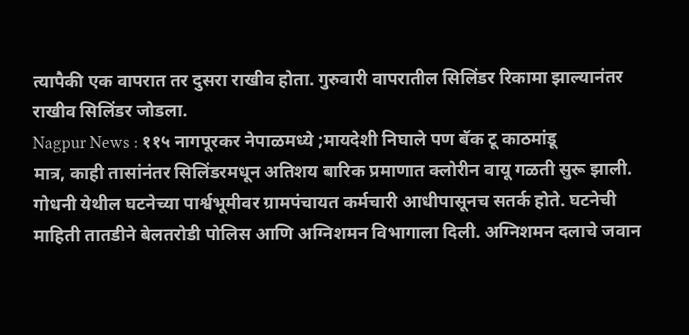त्यापैकी एक वापरात तर दुसरा राखीव होता. गुरुवारी वापरातील सिलिंडर रिकामा झाल्यानंतर राखीव सिलिंडर जोडला.
Nagpur News : ११५ नागपूरकर नेपाळमध्ये ;मायदेशी निघाले पण बॅक टू काठमांडू
मात्र, काही तासांनंतर सिलिंडरमधून अतिशय बारिक प्रमाणात क्लोरीन वायू गळती सुरू झाली. गोधनी येथील घटनेच्या पार्श्वभूमीवर ग्रामपंचायत कर्मचारी आधीपासूनच सतर्क होते. घटनेची माहिती तातडीने बेलतरोडी पोलिस आणि अग्निशमन विभागाला दिली. अग्निशमन दलाचे जवान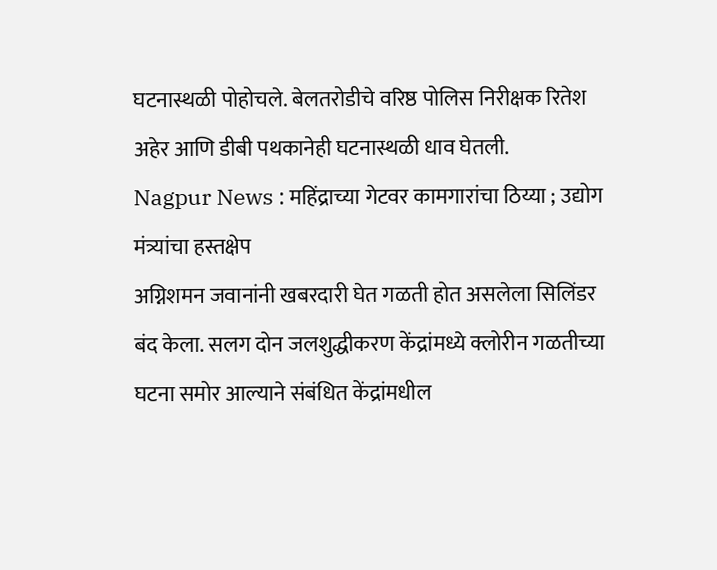घटनास्थळी पोहोचले. बेलतरोडीचे वरिष्ठ पोलिस निरीक्षक रितेश अहेर आणि डीबी पथकानेही घटनास्थळी धाव घेतली.
Nagpur News : महिंद्राच्या गेटवर कामगारांचा ठिय्या ; उद्योग मंत्र्यांचा हस्तक्षेप
अग्निशमन जवानांनी खबरदारी घेत गळती होत असलेला सिलिंडर बंद केला. सलग दोन जलशुद्धीकरण केंद्रांमध्ये क्लोरीन गळतीच्या घटना समोर आल्याने संबंधित केंद्रांमधील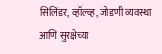सिलिंडर, व्हॉल्व्ह, जोडणी व्यवस्था आणि सुरक्षेच्या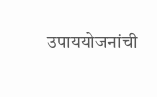उपाययोजनांची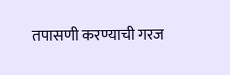तपासणी करण्याची गरज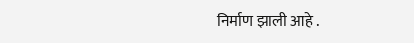निर्माण झाली आहे .